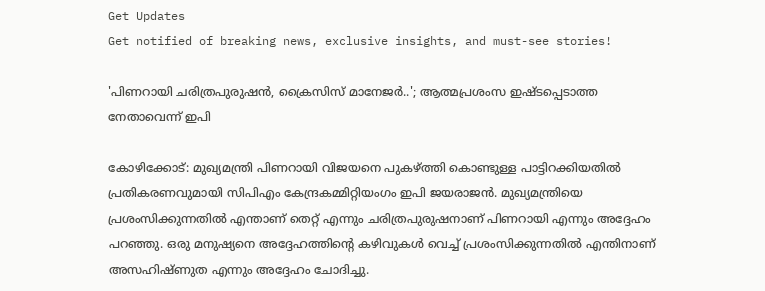Get Updates
Get notified of breaking news, exclusive insights, and must-see stories!

'പിണറായി ചരിത്രപുരുഷന്‍, ക്രൈസിസ് മാനേജര്‍..'; ആത്മപ്രശംസ ഇഷ്ടപ്പെടാത്ത നേതാവെന്ന് ഇപി

കോഴിക്കോട്: മുഖ്യമന്ത്രി പിണറായി വിജയനെ പുകഴ്ത്തി കൊണ്ടുള്ള പാട്ടിറക്കിയതില്‍ പ്രതികരണവുമായി സിപിഎം കേന്ദ്രകമ്മിറ്റിയംഗം ഇപി ജയരാജന്‍. മുഖ്യമന്ത്രിയെ പ്രശംസിക്കുന്നതില്‍ എന്താണ് തെറ്റ് എന്നും ചരിത്രപുരുഷനാണ് പിണറായി എന്നും അദ്ദേഹം പറഞ്ഞു. ഒരു മനുഷ്യനെ അദ്ദേഹത്തിന്റെ കഴിവുകള്‍ വെച്ച് പ്രശംസിക്കുന്നതില്‍ എന്തിനാണ് അസഹിഷ്ണുത എന്നും അദ്ദേഹം ചോദിച്ചു.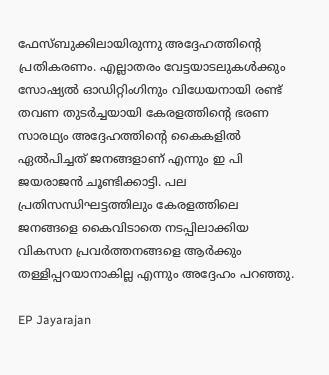ഫേസ്ബുക്കിലായിരുന്നു അദ്ദേഹത്തിന്റെ പ്രതികരണം. എല്ലാതരം വേട്ടയാടലുകള്‍ക്കും സോഷ്യല്‍ ഓഡിറ്റിംഗിനും വിധേയനായി രണ്ട് തവണ തുടര്‍ച്ചയായി കേരളത്തിന്റെ ഭരണ സാരഥ്യം അദ്ദേഹത്തിന്റെ കൈകളില്‍ ഏല്‍പിച്ചത് ജനങ്ങളാണ് എന്നും ഇ പി ജയരാജന്‍ ചൂണ്ടിക്കാട്ടി. പല പ്രതിസന്ധിഘട്ടത്തിലും കേരളത്തിലെ ജനങ്ങളെ കൈവിടാതെ നടപ്പിലാക്കിയ വികസന പ്രവര്‍ത്തനങ്ങളെ ആര്‍ക്കും തള്ളിപ്പറയാനാകില്ല എന്നും അദ്ദേഹം പറഞ്ഞു.

EP Jayarajan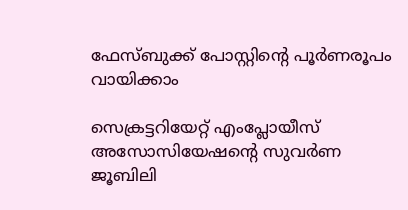ഫേസ്ബുക്ക് പോസ്റ്റിന്റെ പൂര്‍ണരൂപം വായിക്കാം

സെക്രട്ടറിയേറ്റ് എംപ്ലോയീസ് അസോസിയേഷന്റെ സുവര്‍ണ ജൂബിലി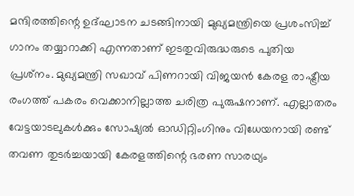മന്ദിരത്തിന്റെ ഉദ്ഘാടന ചടങ്ങിനായി മുഖ്യമന്ത്രിയെ പ്രശംസിച്ച് ഗാനം തയ്യാറാക്കി എന്നതാണ് ഇടതുവിരുദ്ധരുടെ പുതിയ പ്രശ്‌നം. മുഖ്യമന്ത്രി സഖാവ് പിണറായി വിജയന്‍ കേരള രാഷ്ട്രീയ രംഗത്ത് പകരം വെക്കാനില്ലാത്ത ചരിത്ര പുരുഷനാണ്. എല്ലാതരം വേട്ടയാടലുകള്‍ക്കും സോഷ്യല്‍ ഓഡിറ്റിംഗിനും വിധേയനായി രണ്ട് തവണ തുടര്‍ച്ചയായി കേരളത്തിന്റെ ഭരണ സാരഥ്യം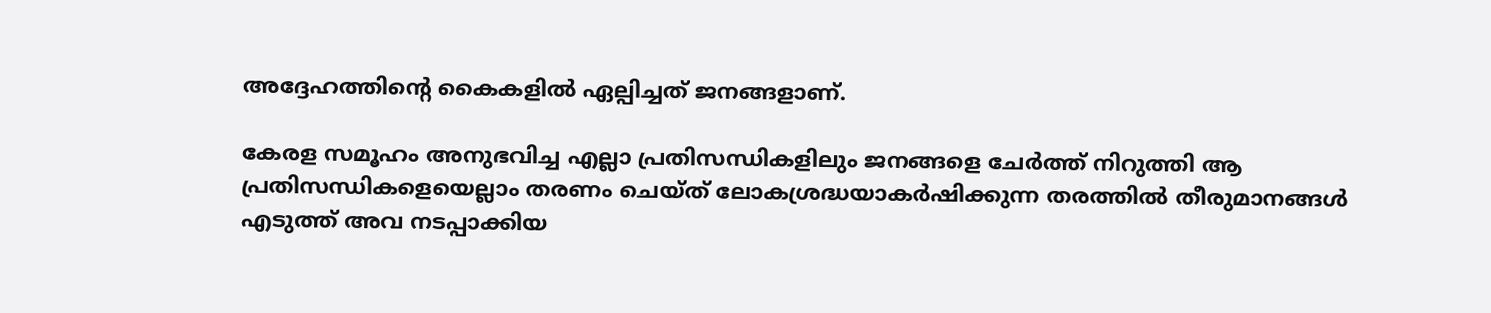അദ്ദേഹത്തിന്റെ കൈകളില്‍ ഏല്പിച്ചത് ജനങ്ങളാണ്.

കേരള സമൂഹം അനുഭവിച്ച എല്ലാ പ്രതിസന്ധികളിലും ജനങ്ങളെ ചേര്‍ത്ത് നിറുത്തി ആ പ്രതിസന്ധികളെയെല്ലാം തരണം ചെയ്ത് ലോകശ്രദ്ധയാകര്‍ഷിക്കുന്ന തരത്തില്‍ തീരുമാനങ്ങള്‍ എടുത്ത് അവ നടപ്പാക്കിയ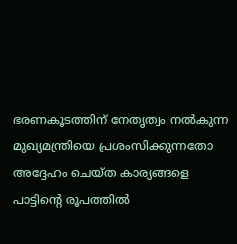ഭരണകൂടത്തിന് നേതൃത്വം നല്‍കുന്ന മുഖ്യമന്ത്രിയെ പ്രശംസിക്കുന്നതോ അദ്ദേഹം ചെയ്ത കാര്യങ്ങളെ പാട്ടിന്റെ രൂപത്തില്‍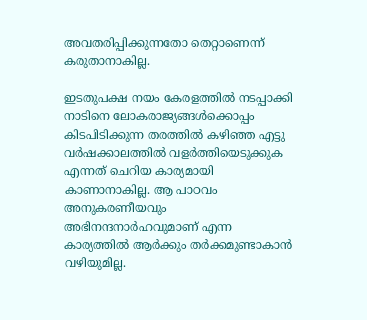അവതരിപ്പിക്കുന്നതോ തെറ്റാണെന്ന് കരുതാനാകില്ല.

ഇടതുപക്ഷ നയം കേരളത്തില്‍ നടപ്പാക്കി നാടിനെ ലോകരാജ്യങ്ങള്‍ക്കൊപ്പം കിടപിടിക്കുന്ന തരത്തില്‍ കഴിഞ്ഞ എട്ടു വര്‍ഷക്കാലത്തില്‍ വളര്‍ത്തിയെടുക്കുക എന്നത് ചെറിയ കാര്യമായി കാണാനാകില്ല. ആ പാഠവം അനുകരണീയവും അഭിനന്ദനാര്‍ഹവുമാണ് എന്ന കാര്യത്തില്‍ ആര്‍ക്കും തര്‍ക്കമുണ്ടാകാന്‍ വഴിയുമില്ല.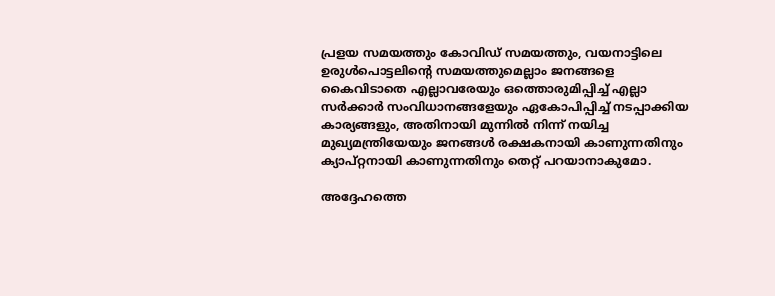പ്രളയ സമയത്തും കോവിഡ് സമയത്തും, വയനാട്ടിലെ ഉരുള്‍പൊട്ടലിന്റെ സമയത്തുമെല്ലാം ജനങ്ങളെ കൈവിടാതെ എല്ലാവരേയും ഒത്തൊരുമിപ്പിച്ച് എല്ലാ സര്‍ക്കാര്‍ സംവിധാനങ്ങളേയും ഏകോപിപ്പിച്ച് നടപ്പാക്കിയ കാര്യങ്ങളും, അതിനായി മുന്നില്‍ നിന്ന് നയിച്ച മുഖ്യമന്ത്രിയേയും ജനങ്ങള്‍ രക്ഷകനായി കാണുന്നതിനും ക്യാപ്റ്റനായി കാണുന്നതിനും തെറ്റ് പറയാനാകുമോ.

അദ്ദേഹത്തെ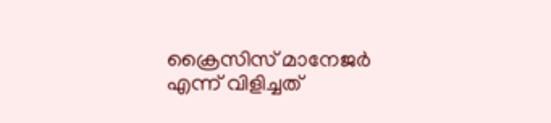ക്രൈസിസ് മാനേജര്‍ എന്ന് വിളിച്ചത്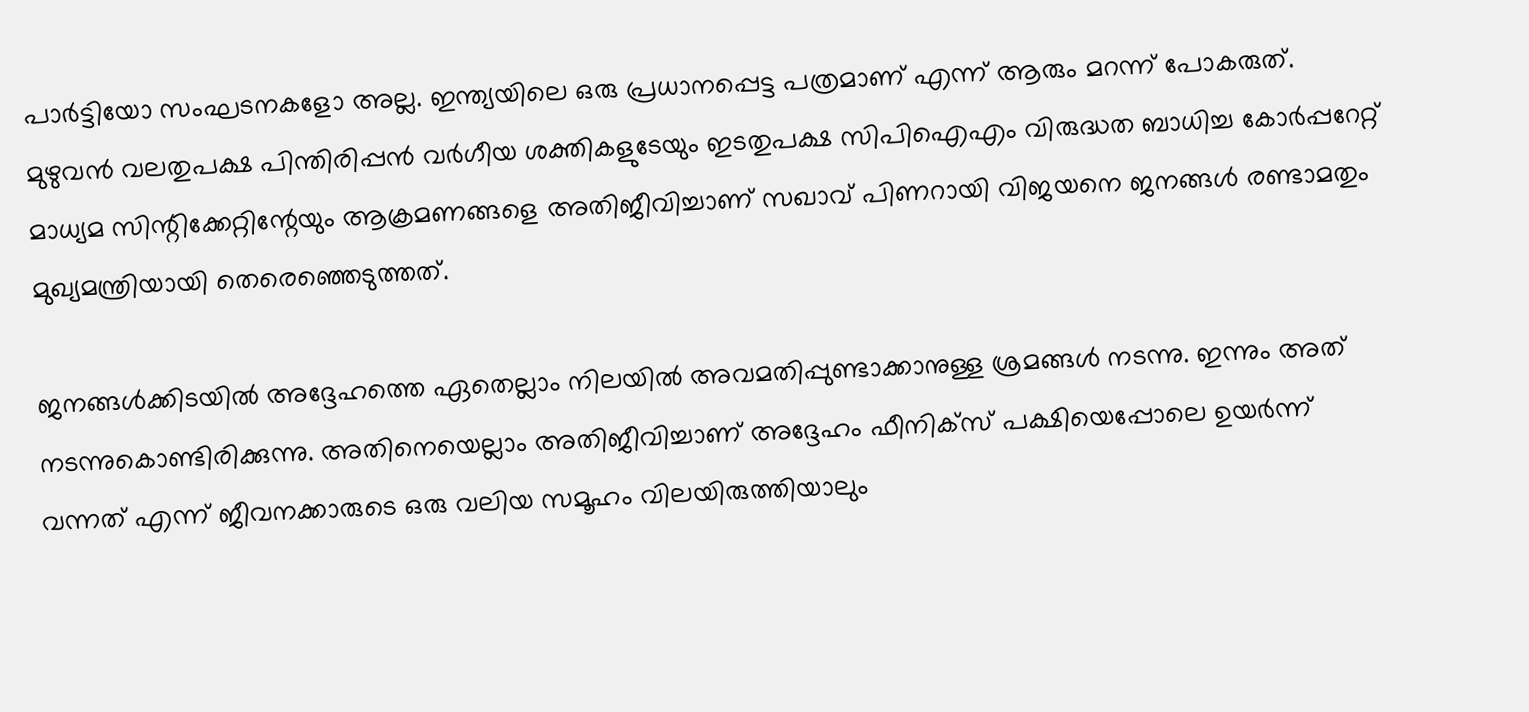പാര്‍ട്ടിയോ സംഘടനകളോ അല്ല. ഇന്ത്യയിലെ ഒരു പ്രധാനപ്പെട്ട പത്രമാണ് എന്ന് ആരും മറന്ന് പോകരുത്. മുഴുവന്‍ വലതുപക്ഷ പിന്തിരിപ്പന്‍ വര്‍ഗീയ ശക്തികളുടേയും ഇടതുപക്ഷ സിപിഐഎം വിരുദ്ധത ബാധിച്ച കോര്‍പ്പറേറ്റ് മാധ്യമ സിന്റിക്കേറ്റിന്റേയും ആക്രമണങ്ങളെ അതിജീവിച്ചാണ് സഖാവ് പിണറായി വിജയനെ ജനങ്ങള്‍ രണ്ടാമതും മുഖ്യമന്ത്രിയായി തെരെഞ്ഞെടുത്തത്.

ജനങ്ങള്‍ക്കിടയില്‍ അദ്ദേഹത്തെ ഏതെല്ലാം നിലയില്‍ അവമതിപ്പുണ്ടാക്കാനുള്ള ശ്രമങ്ങള്‍ നടന്നു. ഇന്നും അത് നടന്നുകൊണ്ടിരിക്കുന്നു. അതിനെയെല്ലാം അതിജീവിച്ചാണ് അദ്ദേഹം ഫീനിക്‌സ് പക്ഷിയെപ്പോലെ ഉയര്‍ന്ന് വന്നത് എന്ന് ജീവനക്കാരുടെ ഒരു വലിയ സമൂഹം വിലയിരുത്തിയാലും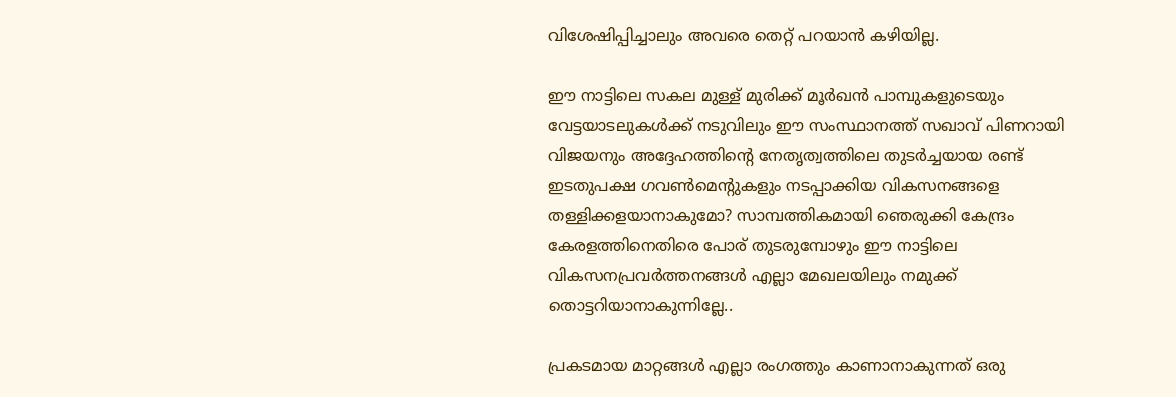വിശേഷിപ്പിച്ചാലും അവരെ തെറ്റ് പറയാന്‍ കഴിയില്ല.

ഈ നാട്ടിലെ സകല മുള്ള് മുരിക്ക് മൂര്‍ഖന്‍ പാമ്പുകളുടെയും വേട്ടയാടലുകള്‍ക്ക് നടുവിലും ഈ സംസ്ഥാനത്ത് സഖാവ് പിണറായി വിജയനും അദ്ദേഹത്തിന്റെ നേതൃത്വത്തിലെ തുടര്‍ച്ചയായ രണ്ട് ഇടതുപക്ഷ ഗവണ്‍മെന്റുകളും നടപ്പാക്കിയ വികസനങ്ങളെ തള്ളിക്കളയാനാകുമോ? സാമ്പത്തികമായി ഞെരുക്കി കേന്ദ്രം കേരളത്തിനെതിരെ പോര് തുടരുമ്പോഴും ഈ നാട്ടിലെ വികസനപ്രവര്‍ത്തനങ്ങള്‍ എല്ലാ മേഖലയിലും നമുക്ക് തൊട്ടറിയാനാകുന്നില്ലേ..

പ്രകടമായ മാറ്റങ്ങള്‍ എല്ലാ രംഗത്തും കാണാനാകുന്നത് ഒരു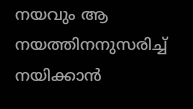നയവും ആ നയത്തിനനുസരിച്ച് നയിക്കാന്‍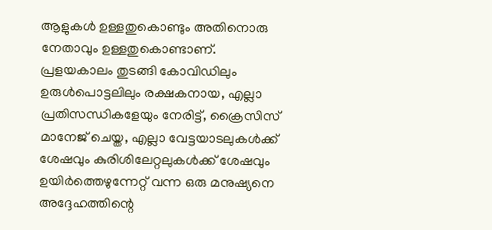ആളുകള്‍ ഉള്ളതുകൊണ്ടും അതിനൊരു നേതാവും ഉള്ളതുകൊണ്ടാണ്. പ്രളയകാലം തുടങ്ങി കോവിഡിലും ഉരുള്‍പൊട്ടലിലും രക്ഷകനായ, എല്ലാ പ്രതിസന്ധികളേയും നേരിട്ട്, ക്രൈസിസ് മാനേജ് ചെയ്ത, എല്ലാ വേട്ടയാടലുകള്‍ക്ക് ശേഷവും കുരിശിലേറ്റലുകള്‍ക്ക് ശേഷവും ഉയിര്‍ത്തെഴുന്നേറ്റ് വന്ന ഒരു മനുഷ്യനെ അദ്ദേഹത്തിന്റെ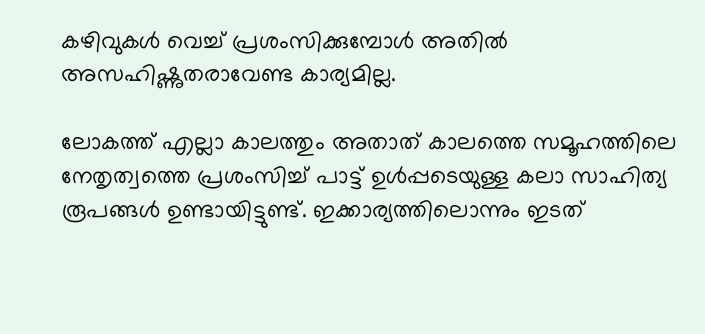കഴിവുകള്‍ വെച്ച് പ്രശംസിക്കുമ്പോള്‍ അതില്‍ അസഹിഷ്ണുതരാവേണ്ട കാര്യമില്ല.

ലോകത്ത് എല്ലാ കാലത്തും അതാത് കാലത്തെ സമൂഹത്തിലെ നേതൃത്വത്തെ പ്രശംസിച്ച് പാട്ട് ഉള്‍പ്പടെയുള്ള കലാ സാഹിത്യ രൂപങ്ങള്‍ ഉണ്ടായിട്ടുണ്ട്. ഇക്കാര്യത്തിലൊന്നും ഇടത്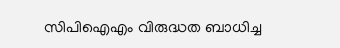സിപിഐഎം വിരുദ്ധത ബാധിച്ച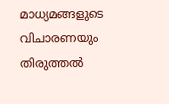മാധ്യമങ്ങളുടെ വിചാരണയും തിരുത്തല്‍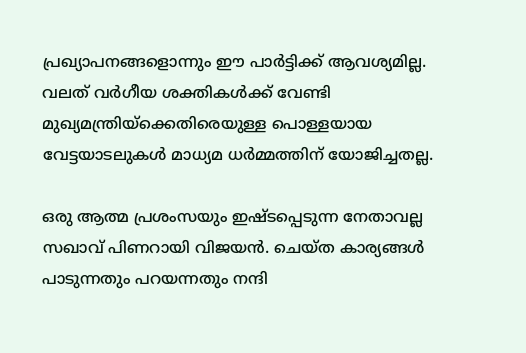പ്രഖ്യാപനങ്ങളൊന്നും ഈ പാര്‍ട്ടിക്ക് ആവശ്യമില്ല. വലത് വര്‍ഗീയ ശക്തികള്‍ക്ക് വേണ്ടി മുഖ്യമന്ത്രിയ്‌ക്കെതിരെയുള്ള പൊള്ളയായ വേട്ടയാടലുകള്‍ മാധ്യമ ധര്‍മ്മത്തിന് യോജിച്ചതല്ല.

ഒരു ആത്മ പ്രശംസയും ഇഷ്ടപ്പെടുന്ന നേതാവല്ല സഖാവ് പിണറായി വിജയന്‍. ചെയ്ത കാര്യങ്ങള്‍ പാടുന്നതും പറയന്നതും നന്ദി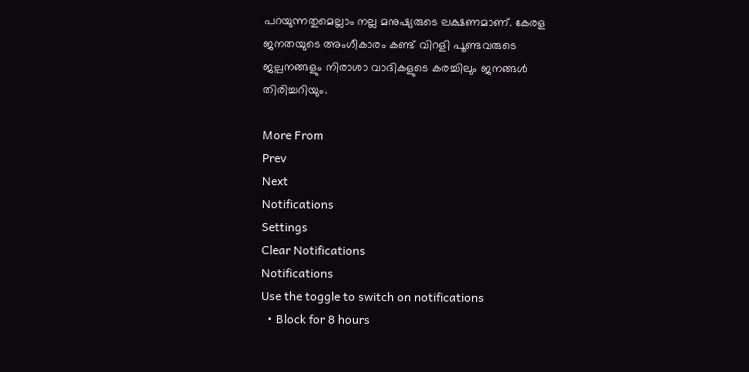പറയുന്നതുമെല്ലാം നല്ല മനുഷ്യരുടെ ലക്ഷണമാണ്. കേരള ജനതയുടെ അംഗീകാരം കണ്ട് വിറളി പൂണ്ടവരുടെ ജല്പനങ്ങളും നിരാശാ വാദികളുടെ കരച്ചിലും ജനങ്ങള്‍ തിരിച്ചറിയും.

More From
Prev
Next
Notifications
Settings
Clear Notifications
Notifications
Use the toggle to switch on notifications
  • Block for 8 hours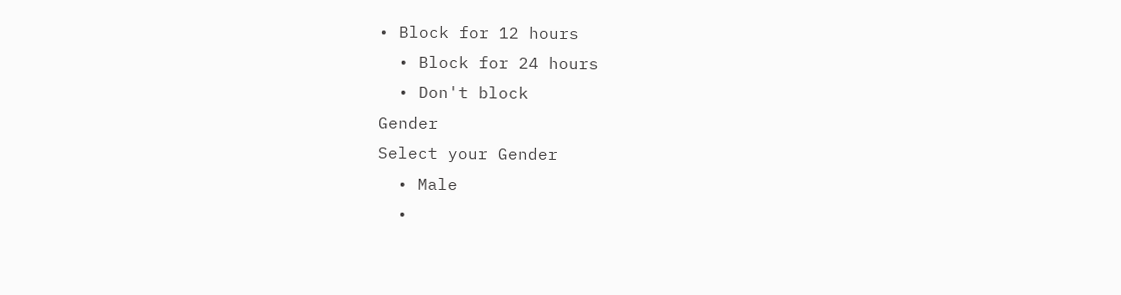• Block for 12 hours
  • Block for 24 hours
  • Don't block
Gender
Select your Gender
  • Male
  •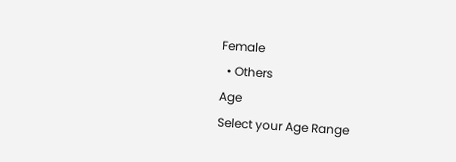Female
  • Others
Age
Select your Age Range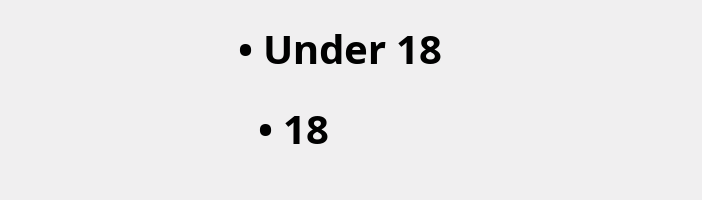• Under 18
  • 18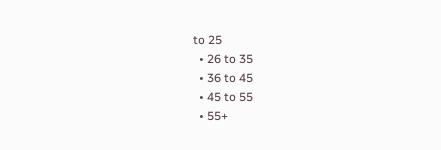to 25
  • 26 to 35
  • 36 to 45
  • 45 to 55
  • 55+